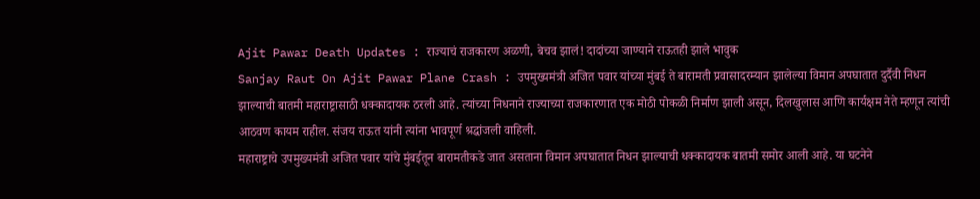Ajit Pawar Death Updates : राज्याचं राजकारण अळणी, बेचव झालं! दादांच्या जाण्याने राऊतही झाले भावुक
Sanjay Raut On Ajit Pawar Plane Crash : उपमुख्यमंत्री अजित पवार यांच्या मुंबई ते बारामती प्रवासादरम्यान झालेल्या विमान अपघातात दुर्दैवी निधन झाल्याची बातमी महाराष्ट्रासाठी धक्कादायक ठरली आहे. त्यांच्या निधनाने राज्याच्या राजकारणात एक मोठी पोकळी निर्माण झाली असून, दिलखुलास आणि कार्यक्षम नेते म्हणून त्यांची आठवण कायम राहील. संजय राऊत यांनी त्यांना भावपूर्ण श्रद्धांजली वाहिली.
महाराष्ट्राचे उपमुख्यमंत्री अजित पवार यांचे मुंबईतून बारामतीकडे जात असताना विमान अपघातात निधन झाल्याची धक्कादायक बातमी समोर आली आहे. या घटनेने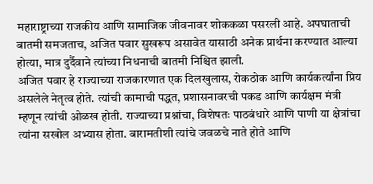महाराष्ट्राच्या राजकीय आणि सामाजिक जीवनावर शोककळा पसरली आहे. अपघाताची बातमी समजताच, अजित पवार सुखरूप असावेत यासाठी अनेक प्रार्थना करण्यात आल्या होत्या, मात्र दुर्दैवाने त्यांच्या निधनाची बातमी निश्चित झाली.
अजित पवार हे राज्याच्या राजकारणात एक दिलखुलास, रोकठोक आणि कार्यकर्त्यांना प्रिय असलेले नेतृत्व होते. त्यांची कामाची पद्धत, प्रशासनावरची पकड आणि कार्यक्षम मंत्री म्हणून त्यांची ओळख होती. राज्याच्या प्रश्नांचा, विशेषतः पाठबंधारे आणि पाणी या क्षेत्रांचा त्यांना सखोल अभ्यास होता. बारामतीशी त्यांचे जवळचे नाते होते आणि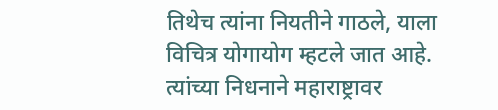तिथेच त्यांना नियतीने गाठले, याला विचित्र योगायोग म्हटले जात आहे. त्यांच्या निधनाने महाराष्ट्रावर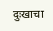दुःखाचा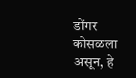डोंगर कोसळला असून, हे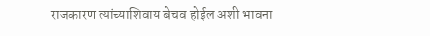राजकारण त्यांच्याशिवाय बेचव होईल अशी भावना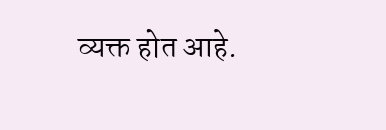व्यक्त होत आहे.